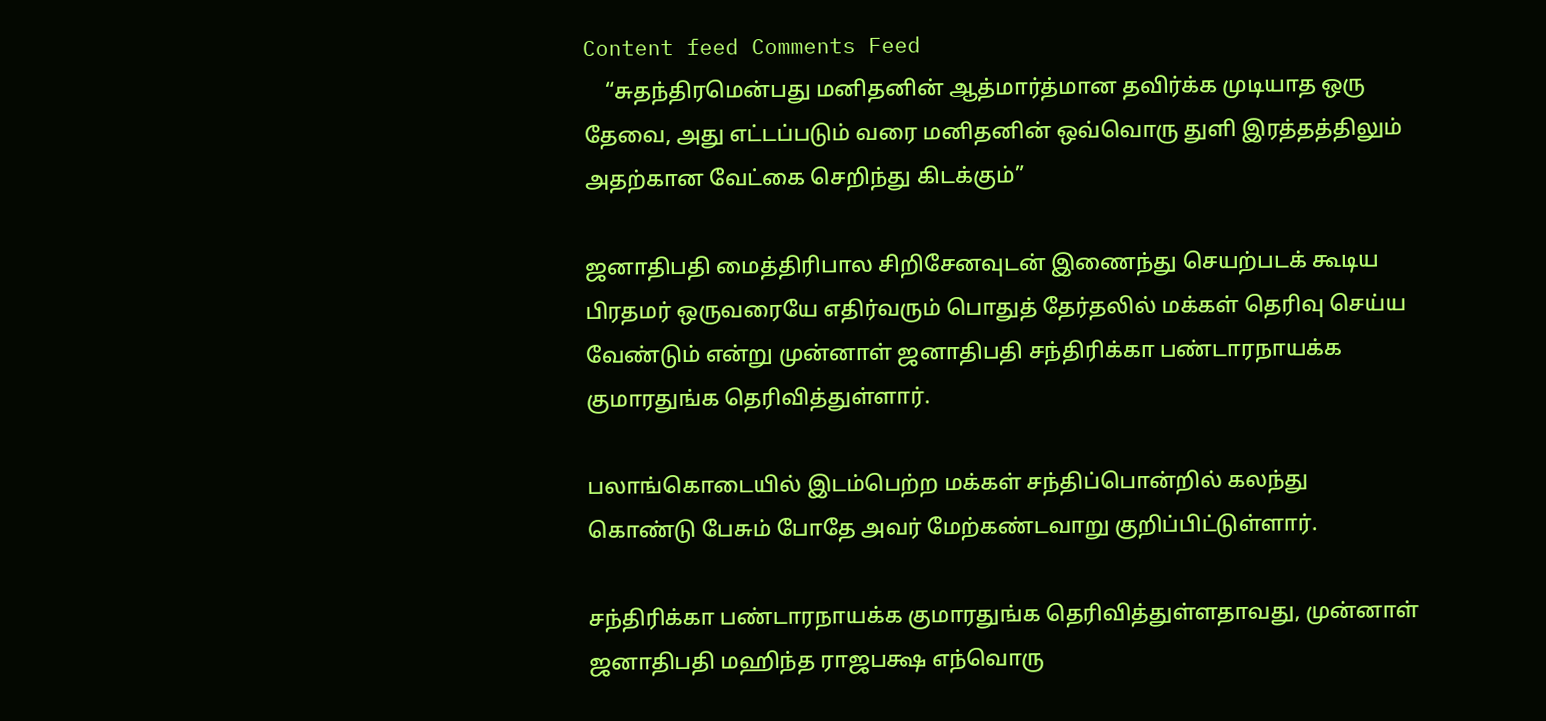Content feed Comments Feed
    “சுதந்திரமென்பது மனிதனின் ஆத்மார்த்மான தவிர்க்க முடியாத ஒரு தேவை, அது எட்டப்படும் வரை மனிதனின் ஒவ்வொரு துளி இரத்தத்திலும் அதற்கான வேட்கை செறிந்து கிடக்கும்”

ஜனாதிபதி மைத்திரிபால சிறிசேனவுடன் இணைந்து செயற்படக் கூடிய பிரதமர் ஒருவரையே எதிர்வரும் பொதுத் தேர்தலில் மக்கள் தெரிவு செய்ய வேண்டும் என்று முன்னாள் ஜனாதிபதி சந்திரிக்கா பண்டாரநாயக்க குமாரதுங்க தெரிவித்துள்ளார்.

பலாங்கொடையில் இடம்பெற்ற மக்கள் சந்திப்பொன்றில் கலந்து கொண்டு பேசும் போதே அவர் மேற்கண்டவாறு குறிப்பிட்டுள்ளார்.

சந்திரிக்கா பண்டாரநாயக்க குமாரதுங்க தெரிவித்துள்ளதாவது, முன்னாள் ஜனாதிபதி மஹிந்த ராஜபக்ஷ எந்வொரு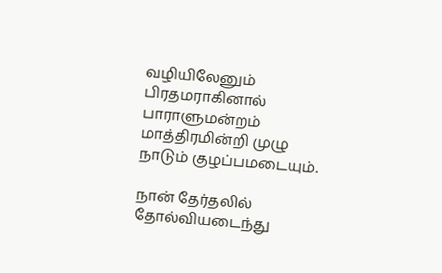வழியிலேனும் பிரதமராகினால் பாராளுமன்றம் மாத்திரமின்றி முழு நாடும் குழப்பமடையும்.

நான் தேர்தலில் தோல்வியடைந்து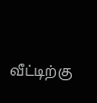வீட்டிற்கு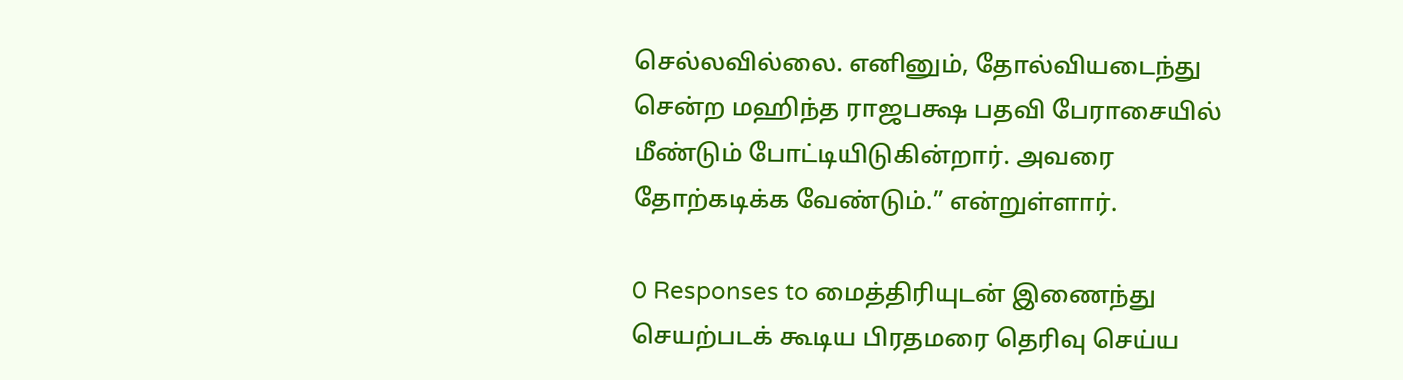செல்லவில்லை. எனினும், தோல்வியடைந்து சென்ற மஹிந்த ராஜபக்ஷ பதவி பேராசையில் மீண்டும் போட்டியிடுகின்றார். அவரை தோற்கடிக்க வேண்டும்.” என்றுள்ளார்.

0 Responses to மைத்திரியுடன் இணைந்து செயற்படக் கூடிய பிரதமரை தெரிவு செய்ய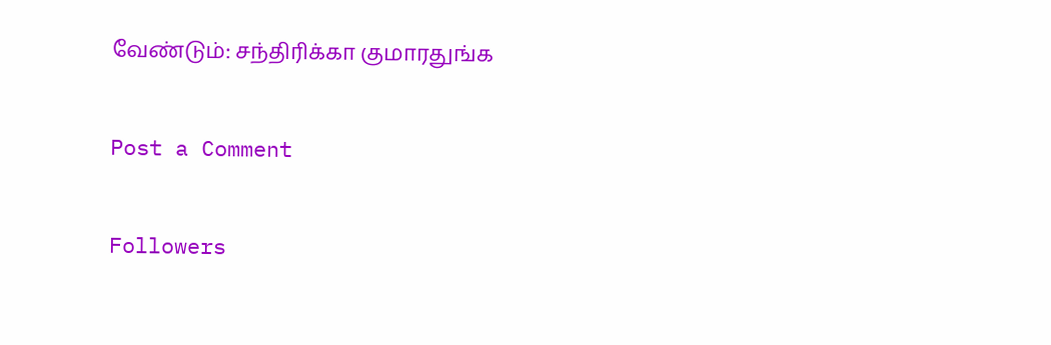வேண்டும்: சந்திரிக்கா குமாரதுங்க

Post a Comment

Followers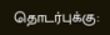தொடர்புக்கு: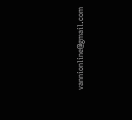vannionline@gmail.com